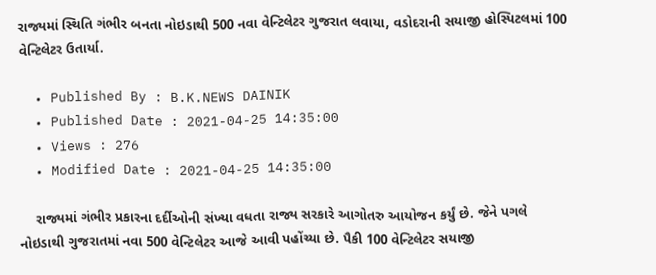રાજ્યમાં સ્થિતિ ગંભીર બનતા નોઇડાથી 500 નવા વેન્ટિલેટર ગુજરાત લવાયા, વડોદરાની સયાજી હોસ્પિટલમાં 100 વેન્ટિલેટર ઉતાર્યા.

  • Published By : B.K.NEWS DAINIK
  • Published Date : 2021-04-25 14:35:00
  • Views : 276
  • Modified Date : 2021-04-25 14:35:00

    રાજ્યમાં ગંભીર પ્રકારના દર્દીઓની સંખ્યા વધતા રાજ્ય સરકારે આગોતરુ આયોજન કર્યું છે. જેને પગલે નોઇડાથી ગુજરાતમાં નવા 500 વેન્ટિલેટર આજે આવી પહોંચ્યા છે. પૈકી 100 વેન્ટિલેટર સયાજી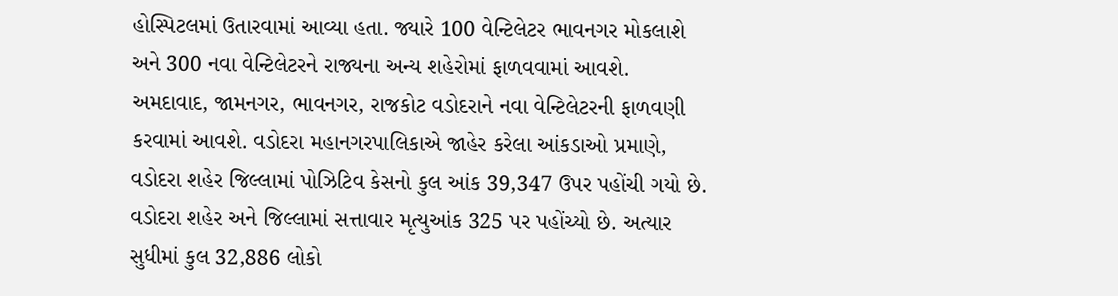હોસ્પિટલમાં ઉતારવામાં આવ્યા હતા. જ્યારે 100 વેન્ટિલેટર ભાવનગર મોકલાશે અને 300 નવા વેન્ટિલેટરને રાજ્યના અન્ય શહેરોમાં ફાળવવામાં આવશે. અમદાવાદ, જામનગર, ભાવનગર, રાજકોટ વડોદરાને નવા વેન્ટિલેટરની ફાળવણી કરવામાં આવશે. વડોદરા મહાનગરપાલિકાએ જાહેર કરેલા આંકડાઓ પ્રમાણે, વડોદરા શહેર જિલ્લામાં પોઝિટિવ કેસનો કુલ આંક 39,347 ઉપર પહોંચી ગયો છે. વડોદરા શહેર અને જિલ્લામાં સત્તાવાર મૃત્યુઆંક 325 પર પહોંચ્યો છે. અત્યાર સુધીમાં કુલ 32,886 લોકો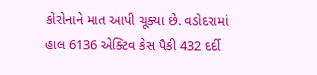કોરોનાને માત આપી ચૂક્યા છે. વડોદરામાં હાલ 6136 એક્ટિવ કેસ પૈકી 432 દર્દી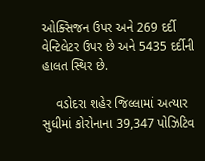ઓક્સિજન ઉપર અને 269 દર્દી વેન્ટિલેટર ઉપર છે અને 5435 દર્દીની હાલત સ્થિર છે.

    વડોદરા શહેર જિલ્લામાં અત્યાર સુધીમાં કોરોનાના 39,347 પોઝિટિવ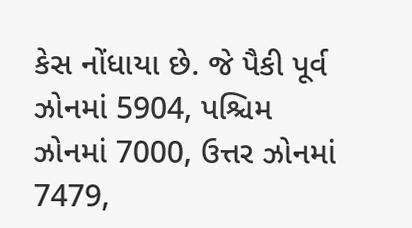કેસ નોંધાયા છે. જે પૈકી પૂર્વ ઝોનમાં 5904, પશ્ચિમ ઝોનમાં 7000, ઉત્તર ઝોનમાં 7479,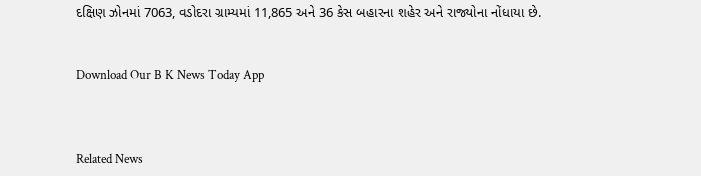દક્ષિણ ઝોનમાં 7063, વડોદરા ગ્રામ્યમાં 11,865 અને 36 કેસ બહારના શહેર અને રાજ્યોના નોંધાયા છે.


Download Our B K News Today App



Related News